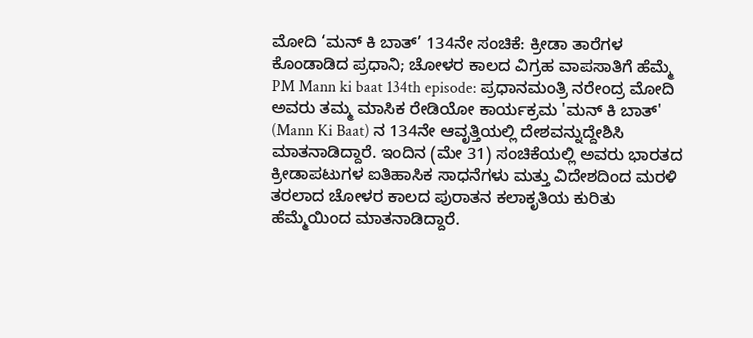ಮೋದಿ ‘ಮನ್ ಕಿ ಬಾತ್’ 134ನೇ ಸಂಚಿಕೆ: ಕ್ರೀಡಾ ತಾರೆಗಳ ಕೊಂಡಾಡಿದ ಪ್ರಧಾನಿ; ಚೋಳರ ಕಾಲದ ವಿಗ್ರಹ ವಾಪಸಾತಿಗೆ ಹೆಮ್ಮೆ
PM Mann ki baat 134th episode: ಪ್ರಧಾನಮಂತ್ರಿ ನರೇಂದ್ರ ಮೋದಿ ಅವರು ತಮ್ಮ ಮಾಸಿಕ ರೇಡಿಯೋ ಕಾರ್ಯಕ್ರಮ 'ಮನ್ ಕಿ ಬಾತ್' (Mann Ki Baat) ನ 134ನೇ ಆವೃತ್ತಿಯಲ್ಲಿ ದೇಶವನ್ನುದ್ದೇಶಿಸಿ ಮಾತನಾಡಿದ್ದಾರೆ. ಇಂದಿನ (ಮೇ 31) ಸಂಚಿಕೆಯಲ್ಲಿ ಅವರು ಭಾರತದ ಕ್ರೀಡಾಪಟುಗಳ ಐತಿಹಾಸಿಕ ಸಾಧನೆಗಳು ಮತ್ತು ವಿದೇಶದಿಂದ ಮರಳಿ ತರಲಾದ ಚೋಳರ ಕಾಲದ ಪುರಾತನ ಕಲಾಕೃತಿಯ ಕುರಿತು ಹೆಮ್ಮೆಯಿಂದ ಮಾತನಾಡಿದ್ದಾರೆ.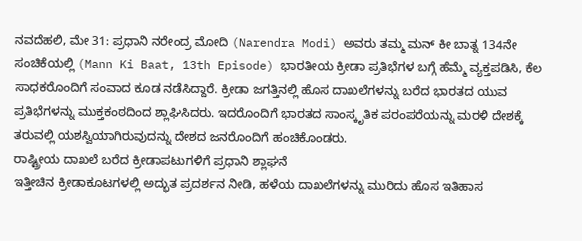ನವದೆಹಲಿ, ಮೇ 31: ಪ್ರಧಾನಿ ನರೇಂದ್ರ ಮೋದಿ (Narendra Modi) ಅವರು ತಮ್ಮ ಮನ್ ಕೀ ಬಾತ್ನ 134ನೇ ಸಂಚಿಕೆಯಲ್ಲಿ (Mann Ki Baat, 13th Episode) ಭಾರತೀಯ ಕ್ರೀಡಾ ಪ್ರತಿಭೆಗಳ ಬಗ್ಗೆ ಹೆಮ್ಮೆ ವ್ಯಕ್ತಪಡಿಸಿ, ಕೆಲ ಸಾಧಕರೊಂದಿಗೆ ಸಂವಾದ ಕೂಡ ನಡೆಸಿದ್ದಾರೆ. ಕ್ರೀಡಾ ಜಗತ್ತಿನಲ್ಲಿ ಹೊಸ ದಾಖಲೆಗಳನ್ನು ಬರೆದ ಭಾರತದ ಯುವ ಪ್ರತಿಭೆಗಳನ್ನು ಮುಕ್ತಕಂಠದಿಂದ ಶ್ಲಾಘಿಸಿದರು. ಇದರೊಂದಿಗೆ ಭಾರತದ ಸಾಂಸ್ಕೃತಿಕ ಪರಂಪರೆಯನ್ನು ಮರಳಿ ದೇಶಕ್ಕೆ ತರುವಲ್ಲಿ ಯಶಸ್ವಿಯಾಗಿರುವುದನ್ನು ದೇಶದ ಜನರೊಂದಿಗೆ ಹಂಚಿಕೊಂಡರು.
ರಾಷ್ಟ್ರೀಯ ದಾಖಲೆ ಬರೆದ ಕ್ರೀಡಾಪಟುಗಳಿಗೆ ಪ್ರಧಾನಿ ಶ್ಲಾಘನೆ
ಇತ್ತೀಚಿನ ಕ್ರೀಡಾಕೂಟಗಳಲ್ಲಿ ಅದ್ಭುತ ಪ್ರದರ್ಶನ ನೀಡಿ, ಹಳೆಯ ದಾಖಲೆಗಳನ್ನು ಮುರಿದು ಹೊಸ ಇತಿಹಾಸ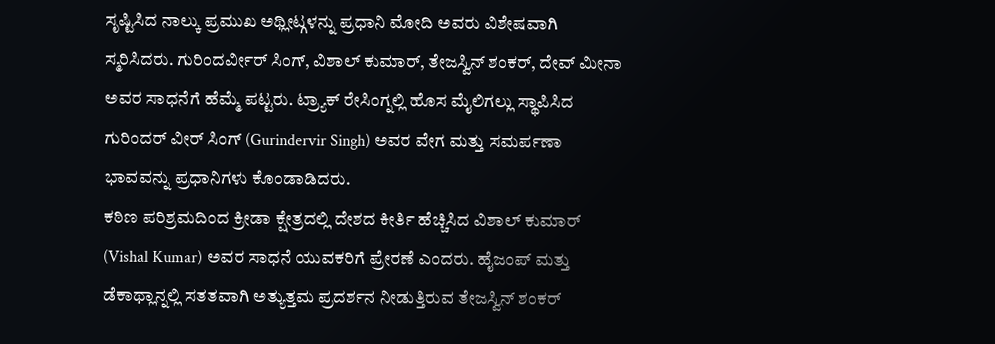ಸೃಷ್ಟಿಸಿದ ನಾಲ್ಕು ಪ್ರಮುಖ ಅಥ್ಲೀಟ್ಗಳನ್ನು ಪ್ರಧಾನಿ ಮೋದಿ ಅವರು ವಿಶೇಷವಾಗಿ ಸ್ಮರಿಸಿದರು. ಗುರಿಂದರ್ವೀರ್ ಸಿಂಗ್, ವಿಶಾಲ್ ಕುಮಾರ್, ತೇಜಸ್ವಿನ್ ಶಂಕರ್, ದೇವ್ ಮೀನಾ ಅವರ ಸಾಧನೆಗೆ ಹೆಮ್ಮೆ ಪಟ್ಟರು. ಟ್ರ್ಯಾಕ್ ರೇಸಿಂಗ್ನಲ್ಲಿ ಹೊಸ ಮೈಲಿಗಲ್ಲು ಸ್ಥಾಪಿಸಿದ ಗುರಿಂದರ್ ವೀರ್ ಸಿಂಗ್ (Gurindervir Singh) ಅವರ ವೇಗ ಮತ್ತು ಸಮರ್ಪಣಾ ಭಾವವನ್ನು ಪ್ರಧಾನಿಗಳು ಕೊಂಡಾಡಿದರು.
ಕಠಿಣ ಪರಿಶ್ರಮದಿಂದ ಕ್ರೀಡಾ ಕ್ಷೇತ್ರದಲ್ಲಿ ದೇಶದ ಕೀರ್ತಿ ಹೆಚ್ಚಿಸಿದ ವಿಶಾಲ್ ಕುಮಾರ್ (Vishal Kumar) ಅವರ ಸಾಧನೆ ಯುವಕರಿಗೆ ಪ್ರೇರಣೆ ಎಂದರು. ಹೈಜಂಪ್ ಮತ್ತು ಡೆಕಾಥ್ಲಾನ್ನಲ್ಲಿ ಸತತವಾಗಿ ಅತ್ಯುತ್ತಮ ಪ್ರದರ್ಶನ ನೀಡುತ್ತಿರುವ ತೇಜಸ್ವಿನ್ ಶಂಕರ್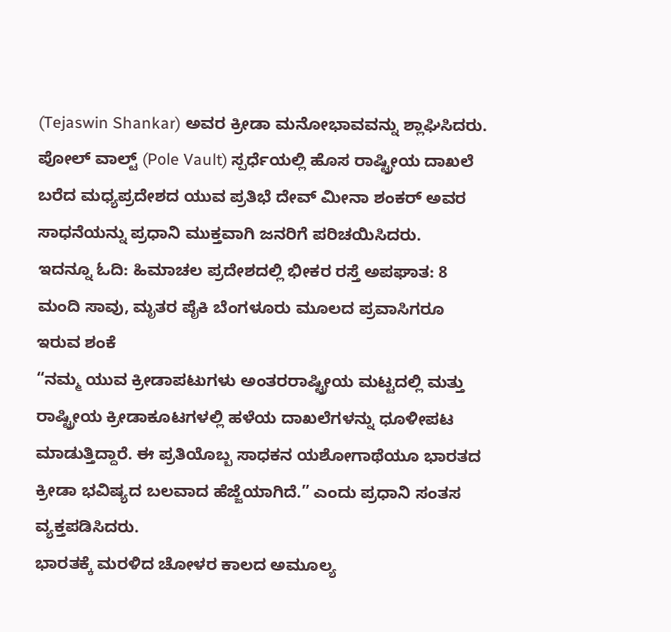(Tejaswin Shankar) ಅವರ ಕ್ರೀಡಾ ಮನೋಭಾವವನ್ನು ಶ್ಲಾಘಿಸಿದರು. ಪೋಲ್ ವಾಲ್ಟ್ (Pole Vault) ಸ್ಪರ್ಧೆಯಲ್ಲಿ ಹೊಸ ರಾಷ್ಟ್ರೀಯ ದಾಖಲೆ ಬರೆದ ಮಧ್ಯಪ್ರದೇಶದ ಯುವ ಪ್ರತಿಭೆ ದೇವ್ ಮೀನಾ ಶಂಕರ್ ಅವರ ಸಾಧನೆಯನ್ನು ಪ್ರಧಾನಿ ಮುಕ್ತವಾಗಿ ಜನರಿಗೆ ಪರಿಚಯಿಸಿದರು.
ಇದನ್ನೂ ಓದಿ: ಹಿಮಾಚಲ ಪ್ರದೇಶದಲ್ಲಿ ಭೀಕರ ರಸ್ತೆ ಅಪಘಾತ: 8 ಮಂದಿ ಸಾವು, ಮೃತರ ಪೈಕಿ ಬೆಂಗಳೂರು ಮೂಲದ ಪ್ರವಾಸಿಗರೂ ಇರುವ ಶಂಕೆ
“ನಮ್ಮ ಯುವ ಕ್ರೀಡಾಪಟುಗಳು ಅಂತರರಾಷ್ಟ್ರೀಯ ಮಟ್ಟದಲ್ಲಿ ಮತ್ತು ರಾಷ್ಟ್ರೀಯ ಕ್ರೀಡಾಕೂಟಗಳಲ್ಲಿ ಹಳೆಯ ದಾಖಲೆಗಳನ್ನು ಧೂಳೀಪಟ ಮಾಡುತ್ತಿದ್ದಾರೆ. ಈ ಪ್ರತಿಯೊಬ್ಬ ಸಾಧಕನ ಯಶೋಗಾಥೆಯೂ ಭಾರತದ ಕ್ರೀಡಾ ಭವಿಷ್ಯದ ಬಲವಾದ ಹೆಜ್ಜೆಯಾಗಿದೆ.” ಎಂದು ಪ್ರಧಾನಿ ಸಂತಸ ವ್ಯಕ್ತಪಡಿಸಿದರು.
ಭಾರತಕ್ಕೆ ಮರಳಿದ ಚೋಳರ ಕಾಲದ ಅಮೂಲ್ಯ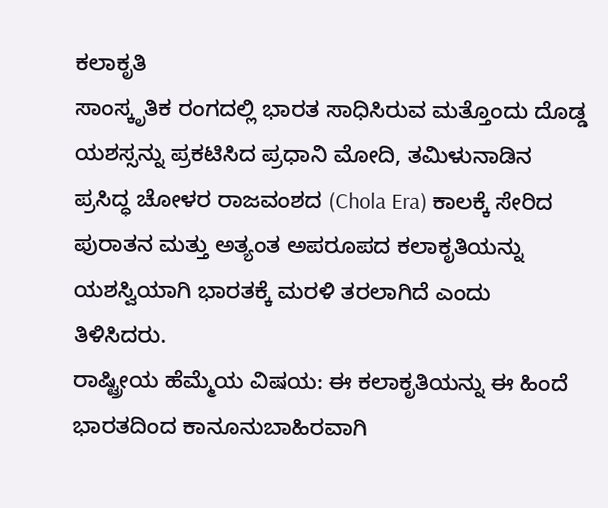ಕಲಾಕೃತಿ
ಸಾಂಸ್ಕೃತಿಕ ರಂಗದಲ್ಲಿ ಭಾರತ ಸಾಧಿಸಿರುವ ಮತ್ತೊಂದು ದೊಡ್ಡ ಯಶಸ್ಸನ್ನು ಪ್ರಕಟಿಸಿದ ಪ್ರಧಾನಿ ಮೋದಿ, ತಮಿಳುನಾಡಿನ ಪ್ರಸಿದ್ಧ ಚೋಳರ ರಾಜವಂಶದ (Chola Era) ಕಾಲಕ್ಕೆ ಸೇರಿದ ಪುರಾತನ ಮತ್ತು ಅತ್ಯಂತ ಅಪರೂಪದ ಕಲಾಕೃತಿಯನ್ನು ಯಶಸ್ವಿಯಾಗಿ ಭಾರತಕ್ಕೆ ಮರಳಿ ತರಲಾಗಿದೆ ಎಂದು ತಿಳಿಸಿದರು.
ರಾಷ್ಟ್ರೀಯ ಹೆಮ್ಮೆಯ ವಿಷಯ: ಈ ಕಲಾಕೃತಿಯನ್ನು ಈ ಹಿಂದೆ ಭಾರತದಿಂದ ಕಾನೂನುಬಾಹಿರವಾಗಿ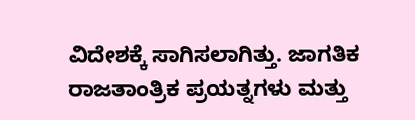ವಿದೇಶಕ್ಕೆ ಸಾಗಿಸಲಾಗಿತ್ತು. ಜಾಗತಿಕ ರಾಜತಾಂತ್ರಿಕ ಪ್ರಯತ್ನಗಳು ಮತ್ತು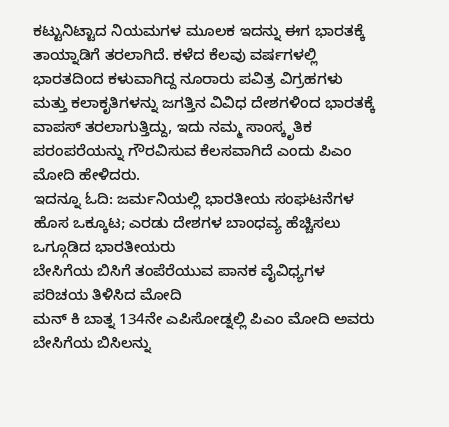ಕಟ್ಟುನಿಟ್ಟಾದ ನಿಯಮಗಳ ಮೂಲಕ ಇದನ್ನು ಈಗ ಭಾರತಕ್ಕೆ ತಾಯ್ನಾಡಿಗೆ ತರಲಾಗಿದೆ. ಕಳೆದ ಕೆಲವು ವರ್ಷಗಳಲ್ಲಿ ಭಾರತದಿಂದ ಕಳುವಾಗಿದ್ದ ನೂರಾರು ಪವಿತ್ರ ವಿಗ್ರಹಗಳು ಮತ್ತು ಕಲಾಕೃತಿಗಳನ್ನು ಜಗತ್ತಿನ ವಿವಿಧ ದೇಶಗಳಿಂದ ಭಾರತಕ್ಕೆ ವಾಪಸ್ ತರಲಾಗುತ್ತಿದ್ದು, ಇದು ನಮ್ಮ ಸಾಂಸ್ಕೃತಿಕ ಪರಂಪರೆಯನ್ನು ಗೌರವಿಸುವ ಕೆಲಸವಾಗಿದೆ ಎಂದು ಪಿಎಂ ಮೋದಿ ಹೇಳಿದರು.
ಇದನ್ನೂ ಓದಿ: ಜರ್ಮನಿಯಲ್ಲಿ ಭಾರತೀಯ ಸಂಘಟನೆಗಳ ಹೊಸ ಒಕ್ಕೂಟ; ಎರಡು ದೇಶಗಳ ಬಾಂಧವ್ಯ ಹೆಚ್ಚಿಸಲು ಒಗ್ಗೂಡಿದ ಭಾರತೀಯರು
ಬೇಸಿಗೆಯ ಬಿಸಿಗೆ ತಂಪೆರೆಯುವ ಪಾನಕ ವೈವಿಧ್ಯಗಳ ಪರಿಚಯ ತಿಳಿಸಿದ ಮೋದಿ
ಮನ್ ಕಿ ಬಾತ್ನ 134ನೇ ಎಪಿಸೋಡ್ನಲ್ಲಿ ಪಿಎಂ ಮೋದಿ ಅವರು ಬೇಸಿಗೆಯ ಬಿಸಿಲನ್ನು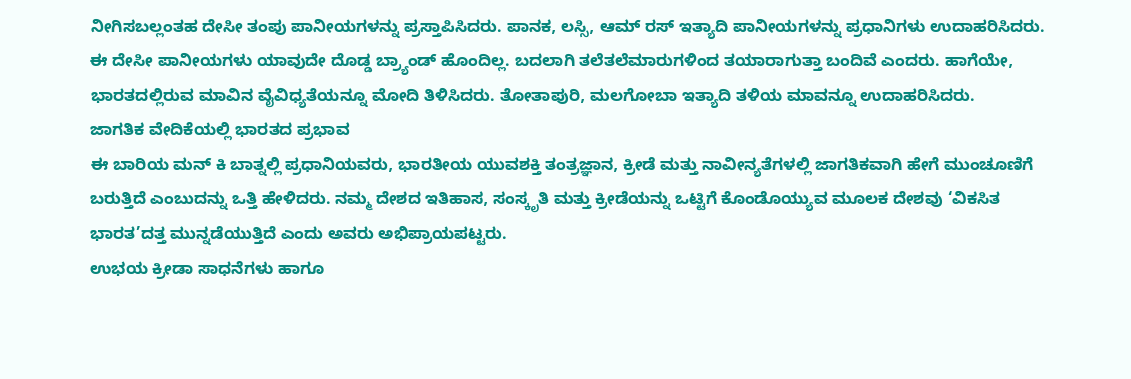ನೀಗಿಸಬಲ್ಲಂತಹ ದೇಸೀ ತಂಪು ಪಾನೀಯಗಳನ್ನು ಪ್ರಸ್ತಾಪಿಸಿದರು. ಪಾನಕ, ಲಸ್ಸಿ, ಆಮ್ ರಸ್ ಇತ್ಯಾದಿ ಪಾನೀಯಗಳನ್ನು ಪ್ರಧಾನಿಗಳು ಉದಾಹರಿಸಿದರು. ಈ ದೇಸೀ ಪಾನೀಯಗಳು ಯಾವುದೇ ದೊಡ್ಡ ಬ್ರ್ಯಾಂಡ್ ಹೊಂದಿಲ್ಲ. ಬದಲಾಗಿ ತಲೆತಲೆಮಾರುಗಳಿಂದ ತಯಾರಾಗುತ್ತಾ ಬಂದಿವೆ ಎಂದರು. ಹಾಗೆಯೇ, ಭಾರತದಲ್ಲಿರುವ ಮಾವಿನ ವೈವಿಧ್ಯತೆಯನ್ನೂ ಮೋದಿ ತಿಳಿಸಿದರು. ತೋತಾಪುರಿ, ಮಲಗೋಬಾ ಇತ್ಯಾದಿ ತಳಿಯ ಮಾವನ್ನೂ ಉದಾಹರಿಸಿದರು.
ಜಾಗತಿಕ ವೇದಿಕೆಯಲ್ಲಿ ಭಾರತದ ಪ್ರಭಾವ
ಈ ಬಾರಿಯ ಮನ್ ಕಿ ಬಾತ್ನಲ್ಲಿ ಪ್ರಧಾನಿಯವರು, ಭಾರತೀಯ ಯುವಶಕ್ತಿ ತಂತ್ರಜ್ಞಾನ, ಕ್ರೀಡೆ ಮತ್ತು ನಾವೀನ್ಯತೆಗಳಲ್ಲಿ ಜಾಗತಿಕವಾಗಿ ಹೇಗೆ ಮುಂಚೂಣಿಗೆ ಬರುತ್ತಿದೆ ಎಂಬುದನ್ನು ಒತ್ತಿ ಹೇಳಿದರು. ನಮ್ಮ ದೇಶದ ಇತಿಹಾಸ, ಸಂಸ್ಕೃತಿ ಮತ್ತು ಕ್ರೀಡೆಯನ್ನು ಒಟ್ಟಿಗೆ ಕೊಂಡೊಯ್ಯುವ ಮೂಲಕ ದೇಶವು ‘ವಿಕಸಿತ ಭಾರತ’ದತ್ತ ಮುನ್ನಡೆಯುತ್ತಿದೆ ಎಂದು ಅವರು ಅಭಿಪ್ರಾಯಪಟ್ಟರು.
ಉಭಯ ಕ್ರೀಡಾ ಸಾಧನೆಗಳು ಹಾಗೂ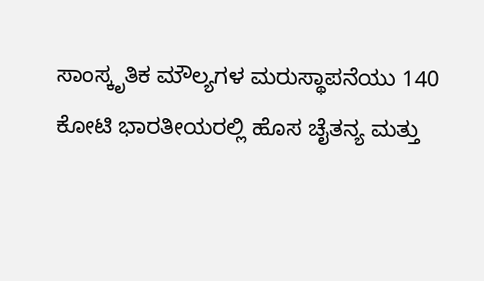ಸಾಂಸ್ಕೃತಿಕ ಮೌಲ್ಯಗಳ ಮರುಸ್ಥಾಪನೆಯು 140 ಕೋಟಿ ಭಾರತೀಯರಲ್ಲಿ ಹೊಸ ಚೈತನ್ಯ ಮತ್ತು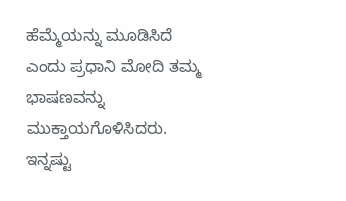ಹೆಮ್ಮೆಯನ್ನು ಮೂಡಿಸಿದೆ ಎಂದು ಪ್ರಧಾನಿ ಮೋದಿ ತಮ್ಮ ಭಾಷಣವನ್ನು ಮುಕ್ತಾಯಗೊಳಿಸಿದರು.
ಇನ್ನಷ್ಟು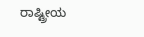ರಾಷ್ಟ್ರೀಯ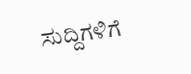ಸುದ್ದಿಗಳಿಗೆ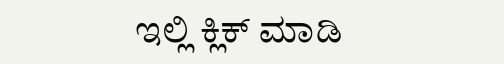ಇಲ್ಲಿ ಕ್ಲಿಕ್ ಮಾಡಿ